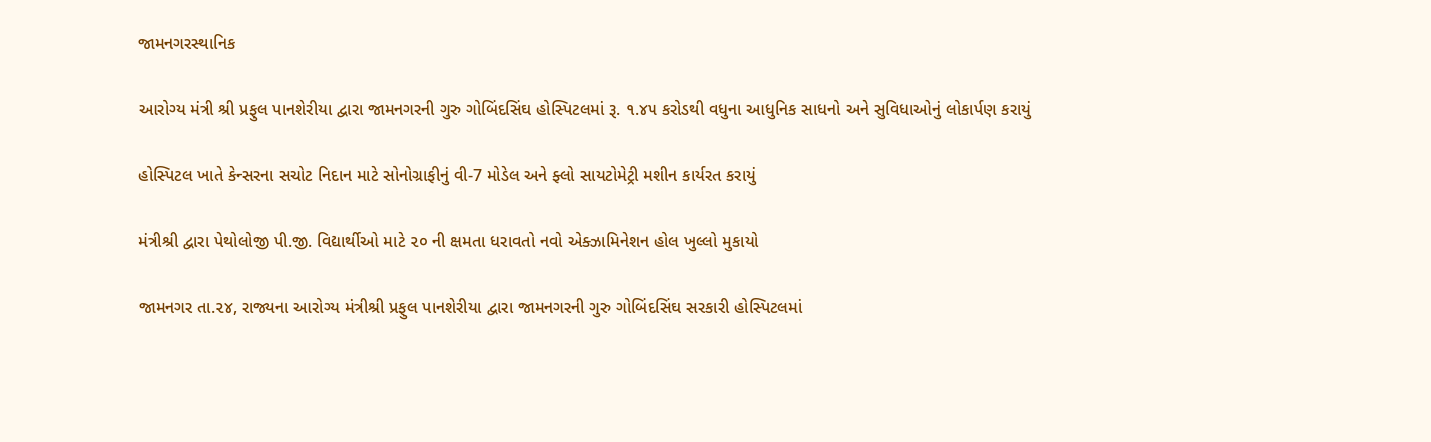જામનગરસ્થાનિક

આરોગ્ય મંત્રી શ્રી પ્રફુલ પાનશેરીયા દ્વારા જામનગરની ગુરુ ગોબિંદસિંઘ હોસ્પિટલમાં રૂ. ૧.૪૫ કરોડથી વધુના આધુનિક સાધનો અને સુવિધાઓનું લોકાર્પણ કરાયું

હોસ્પિટલ ખાતે કેન્સરના સચોટ નિદાન માટે સોનોગ્રાફીનું વી-7 મોડેલ અને ફ્લો સાયટોમેટ્રી મશીન કાર્યરત કરાયું

મંત્રીશ્રી દ્વારા પેથોલોજી પી.જી. વિદ્યાર્થીઓ માટે ૨૦ ની ક્ષમતા ધરાવતો નવો એક્ઝામિનેશન હોલ ખુલ્લો મુકાયો

જામનગર તા.૨૪, રાજ્યના આરોગ્ય મંત્રીશ્રી પ્રફુલ પાનશેરીયા દ્વારા જામનગરની ગુરુ ગોબિંદસિંઘ સરકારી હોસ્પિટલમાં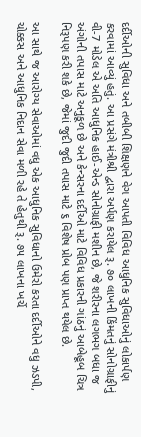દર્દીઓની સુવિધા અને તબીબી શિક્ષણને વેગ આપતી વિવિધ આધુનિક સુવિધાઓનું લોકાર્પણ કરવામાં આવ્યું હતું. આ પ્રસંગે મંત્રીશ્રી દ્વારા અર્પણ કરાયેલ રૂ. ૭૦ લાખની કિંમતનું સોનોગ્રાફીનું વી-7 મોડેલ એ અતિ આધુનિક હાઈ-એન્ડ સોનોગ્રાફી મશીન છે, જે શરીરના લગભગ બધા જ અંગોની તપાસ માટે અનુકૂળ છે અને કેન્સરના દર્દીઓ માટે વિવિધ પ્રકારની ગાંઠનું આબેહૂબ ચિત્ર નિરૂપણ કરી શકે છે, જેમાં જુદી જુદી તપાસ માટે ૬ વિશેષ પ્રોબ પણ પ્રાપ્ત થયેલ છે.

આ સાથે જ આરોગ્ય સેવાઓમાં વધુ એક આધુનિક સુવિધાનો ઉમેરો કરતા દર્દીઓને વધુ ઝડપી, ચોક્કસ અને આધુનિક નિદાન સેવા મળી રહે તે હેતુથી રૂ. ૭૫ લાખના ખર્ચે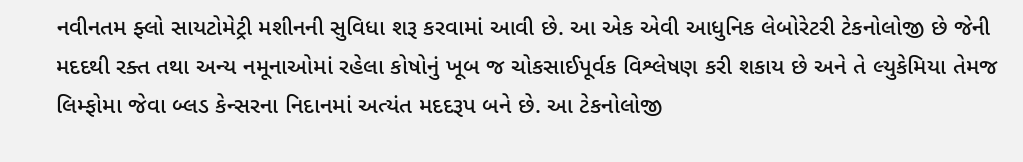નવીનતમ ફ્લો સાયટોમેટ્રી મશીનની સુવિધા શરૂ કરવામાં આવી છે. આ એક એવી આધુનિક લેબોરેટરી ટેકનોલોજી છે જેની મદદથી રક્ત તથા અન્ય નમૂનાઓમાં રહેલા કોષોનું ખૂબ જ ચોકસાઈપૂર્વક વિશ્લેષણ કરી શકાય છે અને તે લ્યુકેમિયા તેમજ લિમ્ફોમા જેવા બ્લડ કેન્સરના નિદાનમાં અત્યંત મદદરૂપ બને છે. આ ટેકનોલોજી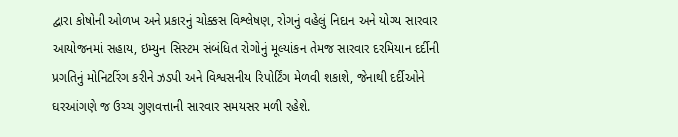દ્વારા કોષોની ઓળખ અને પ્રકારનું ચોક્કસ વિશ્લેષણ, રોગનું વહેલું નિદાન અને યોગ્ય સારવાર આયોજનમાં સહાય, ઇમ્યુન સિસ્ટમ સંબંધિત રોગોનું મૂલ્યાંકન તેમજ સારવાર દરમિયાન દર્દીની પ્રગતિનું મોનિટરિંગ કરીને ઝડપી અને વિશ્વસનીય રિપોર્ટિંગ મેળવી શકાશે, જેનાથી દર્દીઓને ઘરઆંગણે જ ઉચ્ચ ગુણવત્તાની સારવાર સમયસર મળી રહેશે.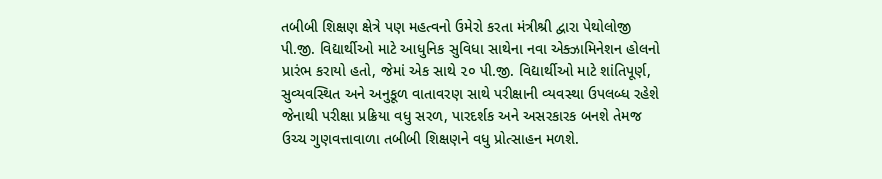તબીબી શિક્ષણ ક્ષેત્રે પણ મહત્વનો ઉમેરો કરતા મંત્રીશ્રી દ્વારા પેથોલોજી પી.જી. વિદ્યાર્થીઓ માટે આધુનિક સુવિધા સાથેના નવા એક્ઝામિનેશન હોલનો પ્રારંભ કરાયો હતો, જેમાં એક સાથે ૨૦ પી.જી. વિદ્યાર્થીઓ માટે શાંતિપૂર્ણ, સુવ્યવસ્થિત અને અનુકૂળ વાતાવરણ સાથે પરીક્ષાની વ્યવસ્થા ઉપલબ્ધ રહેશે જેનાથી પરીક્ષા પ્રક્રિયા વધુ સરળ, પારદર્શક અને અસરકારક બનશે તેમજ ઉચ્ચ ગુણવત્તાવાળા તબીબી શિક્ષણને વધુ પ્રોત્સાહન મળશે.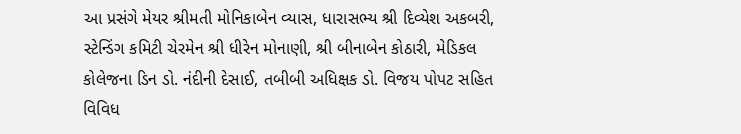આ પ્રસંગે મેયર શ્રીમતી મોનિકાબેન વ્યાસ, ધારાસભ્ય શ્રી દિવ્યેશ અકબરી, સ્ટેન્ડિંગ કમિટી ચેરમેન શ્રી ધીરેન મોનાણી, શ્રી બીનાબેન કોઠારી, મેડિકલ કોલેજના ડિન ડો. નંદીની દેસાઈ, તબીબી અધિક્ષક ડો. વિજય પોપટ સહિત વિવિધ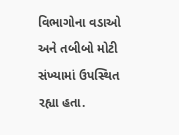વિભાગોના વડાઓ અને તબીબો મોટી સંખ્યામાં ઉપસ્થિત રહ્યા હતા.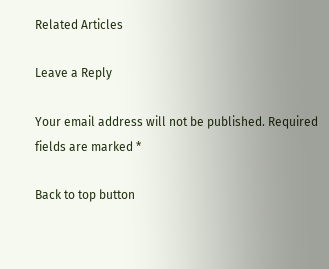Related Articles

Leave a Reply

Your email address will not be published. Required fields are marked *

Back to top button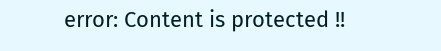error: Content is protected !!